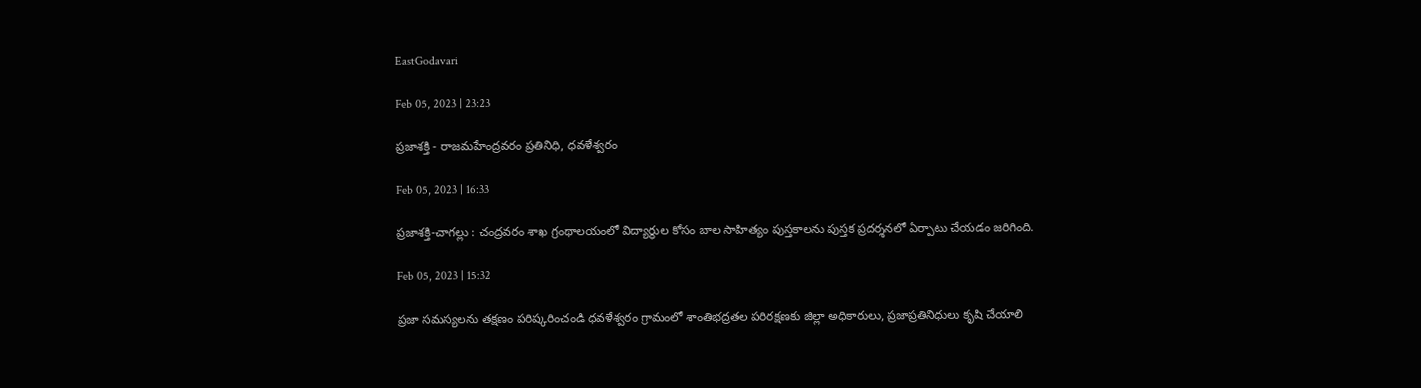EastGodavari

Feb 05, 2023 | 23:23

ప్రజాశక్తి - రాజమహేంద్రవరం ప్రతినిధి, ధవళేశ్వరం

Feb 05, 2023 | 16:33

ప్రజాశక్తి-చాగల్లు : చంద్రవరం శాఖ గ్రంథాలయంలో విద్యార్థుల కోసం బాల సాహిత్యం పుస్తకాలను పుస్తక ప్రదర్శనలో ఏర్పాటు చేయడం జరిగింది.

Feb 05, 2023 | 15:32

ప్రజా సమస్యలను తక్షణం పరిష్కరించండి ధవళేశ్వరం గ్రామంలో శాంతిభద్రతల పరిరక్షణకు జిల్లా అధికారులు, ప్రజాప్రతినిధులు కృషి చేయాలి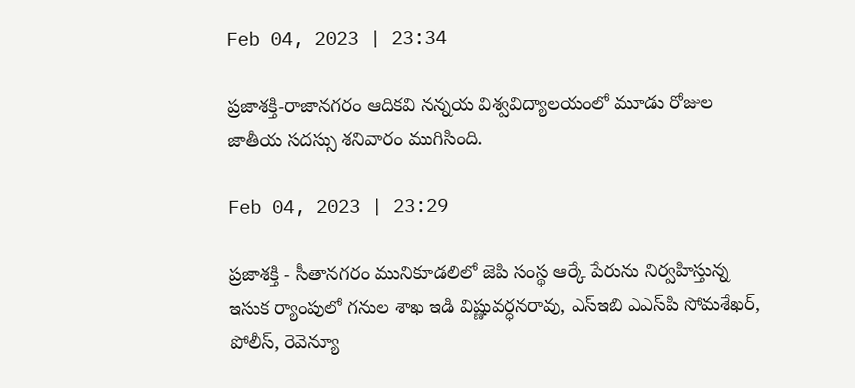Feb 04, 2023 | 23:34

ప్రజాశక్తి-రాజానగరం ఆదికవి నన్నయ విశ్వవిద్యాలయంలో మూడు రోజుల జాతీయ సదస్సు శనివారం ముగిసింది.

Feb 04, 2023 | 23:29

ప్రజాశక్తి - సీతానగరం మునికూడలిలో జెపి సంస్థ ఆర్కే పేరును నిర్వహిస్తున్న ఇసుక ర్యాంపులో గనుల శాఖ ఇడి విష్ణువర్ధనరావు, ఎస్‌ఇబి ఎఎస్‌పి సోమశేఖర్‌, పోలీస్‌, రెవెన్యూ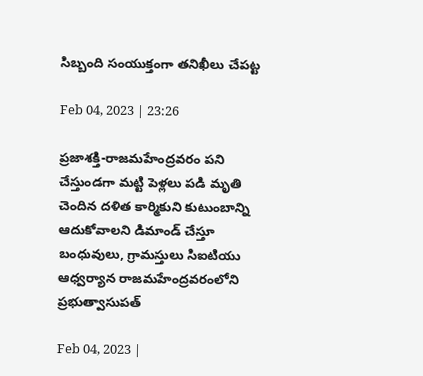సిబ్బంది సంయుక్తంగా తనిఖీలు చేపట్ట

Feb 04, 2023 | 23:26

ప్రజాశక్తి-రాజమహేంద్రవరం పని చేస్తుండగా మట్టి పెళ్లలు పడి మృతి చెందిన దళిత కార్మికుని కుటుంబాన్ని ఆదుకోవాలని డిమాండ్‌ చేస్తూ బంధువులు, గ్రామస్తులు సిఐటియు ఆధ్వర్యాన రాజమహేంద్రవరంలోని ప్రభుత్వాసుపత్

Feb 04, 2023 |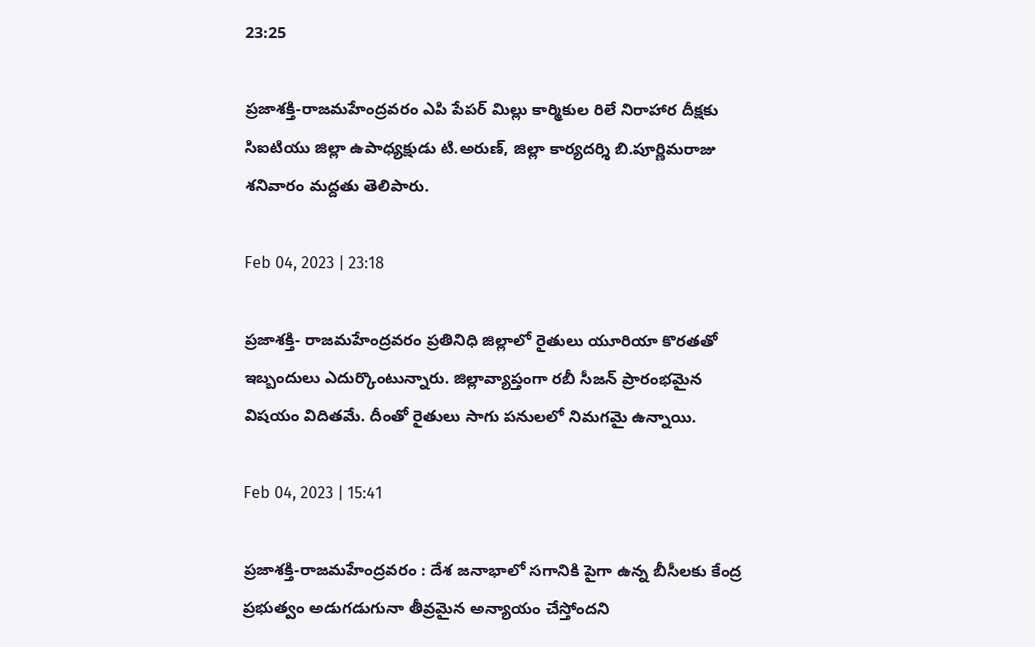23:25

ప్రజాశక్తి-రాజమహేంద్రవరం ఎపి పేపర్‌ మిల్లు కార్మికుల రిలే నిరాహార దీక్షకు సిఐటియు జిల్లా ఉపాధ్యక్షుడు టి.అరుణ్‌, జిల్లా కార్యదర్శి బి.పూర్ణిమరాజు శనివారం మద్దతు తెలిపారు.

Feb 04, 2023 | 23:18

ప్రజాశక్తి- రాజమహేంద్రవరం ప్రతినిధి జిల్లాలో రైతులు యూరియా కొరతతో ఇబ్బందులు ఎదుర్కొంటున్నారు. జిల్లావ్యాప్తంగా రబీ సీజన్‌ ప్రారంభమైన విషయం విదితమే. దీంతో రైతులు సాగు పనులలో నిమగమై ఉన్నాయి.

Feb 04, 2023 | 15:41

ప్రజాశక్తి-రాజమహేంద్రవరం : దేశ జనాభాలో సగానికి పైగా ఉన్న బీసీలకు కేంద్ర ప్రభుత్వం అడుగడుగునా తీవ్రమైన అన్యాయం చేస్తోందని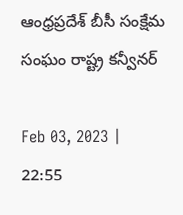ఆంధ్రప్రదేశ్‌ బీసీ సంక్షేమ సంఘం రాష్ట్ర కన్వీనర్‌

Feb 03, 2023 | 22:55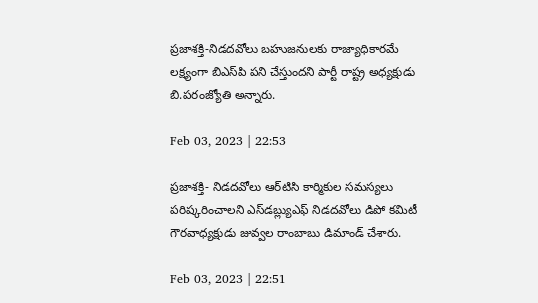ప్రజాశక్తి-నిడదవోలు బహుజనులకు రాజ్యాధికారమే లక్ష్యంగా బిఎస్‌పి పని చేస్తుందని పార్టీ రాష్ట్ర అధ్యక్షుడు బి.పరంజ్యోతి అన్నారు.

Feb 03, 2023 | 22:53

ప్రజాశక్తి- నిడదవోలు ఆర్‌టిసి కార్మికుల సమస్యలు పరిష్కరించాలని ఎస్‌డబ్ల్యుఎఫ్‌ నిడదవోలు డిపో కమిటీ గౌరవాధ్యక్షుడు జువ్వల రాంబాబు డిమాండ్‌ చేశారు.

Feb 03, 2023 | 22:51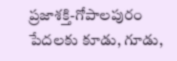ప్రజాశక్తి-గోపాలపురం పేదలకు కూడు, గూడు,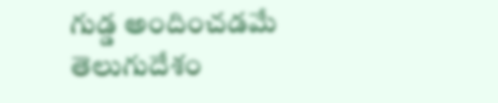గుడ్డ అందించడమే తెలుగుదేశం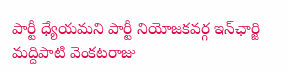పార్టీ ధ్యేయమని పార్టీ నియోజకవర్గ ఇన్‌ఛార్జి మద్దిపాటి వెంకటరాజు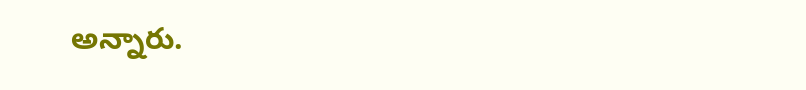అన్నారు.